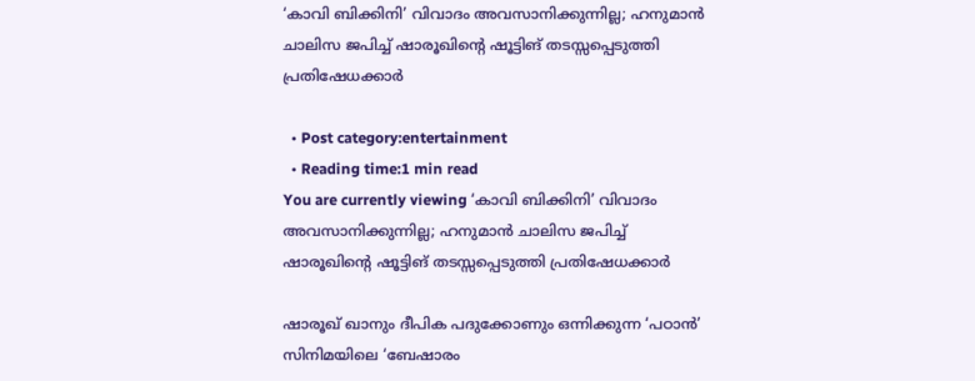‘കാവി ബിക്കിനി’ വിവാദം അവസാനിക്കുന്നില്ല; ഹനുമാൻ ചാലിസ ജപിച്ച് ഷാരൂഖിൻ്റെ ഷൂട്ടിങ് തടസ്സപ്പെടുത്തി പ്രതിഷേധക്കാർ

  • Post category:entertainment
  • Reading time:1 min read
You are currently viewing ‘കാവി ബിക്കിനി’ വിവാദം അവസാനിക്കുന്നില്ല; ഹനുമാൻ ചാലിസ ജപിച്ച് ഷാരൂഖിൻ്റെ ഷൂട്ടിങ് തടസ്സപ്പെടുത്തി പ്രതിഷേധക്കാർ

ഷാരൂഖ് ഖാനും ദീപിക പദുക്കോണും ഒന്നിക്കുന്ന ‘പഠാന്‍’ സിനിമയിലെ ‘ബേഷാരം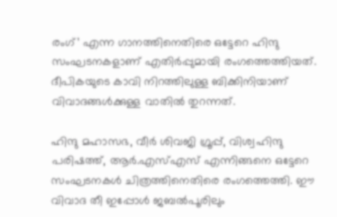രംഗ്’ എന്ന ഗാനത്തിനെതിരെ ഒട്ടേറെ ഹിന്ദു സംഘടനകളാണ് എതിർപ്പുമായി രംഗത്തെത്തിയത്. ദീപികയുടെ കാവി നിറത്തിലുള്ള ബിക്കിനിയാണ് വിവാദങ്ങൾക്കുള്ള വാതിൽ തുറന്നത്.

ഹിന്ദു മഹാസഭ, വീർ ശിവജി ഗ്രൂപ്പ്, വിശ്വഹിന്ദു പരിഷത്ത്, ആർ.എസ്എസ് എന്നിങ്ങനെ ഒട്ടേറെ സംഘടനകൾ ചിത്രത്തിനെതിരെ രംഗത്തെത്തി. ഈ വിവാദ തീ ഇപ്പോൾ ജബൽപൂരിലും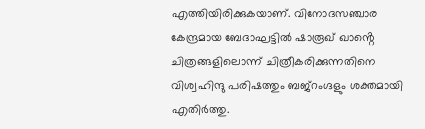എത്തിയിരിക്കുകയാണ്. വിനോദസഞ്ചാര കേന്ദ്രമായ ബേദാഘട്ടിൽ ഷാരൂഖ് ഖാൻ്റെ ചിത്രങ്ങളിലൊന്ന് ചിത്രീകരിക്കുന്നതിനെ വിശ്വഹിന്ദു പരിഷത്തും ബജ്റംഗ്ദളും ശക്തമായി എതിർത്തു.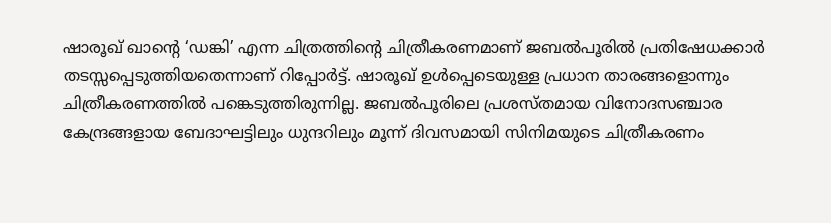ഷാരൂഖ് ഖാൻ്റെ ‘ഡങ്കി’ എന്ന ചിത്രത്തിൻ്റെ ചിത്രീകരണമാണ് ജബൽപൂരിൽ പ്രതിഷേധക്കാർ തടസ്സപ്പെടുത്തിയതെന്നാണ് റിപ്പോർട്ട്. ഷാരൂഖ് ഉൾപ്പെടെയുള്ള പ്രധാന താരങ്ങളൊന്നും ചിത്രീകരണത്തിൽ പങ്കെടുത്തിരുന്നില്ല. ജബൽപൂരിലെ പ്രശസ്തമായ വിനോദസഞ്ചാര കേന്ദ്രങ്ങളായ ബേദാഘട്ടിലും ധുന്ദറിലും മൂന്ന് ദിവസമായി സിനിമയുടെ ചിത്രീകരണം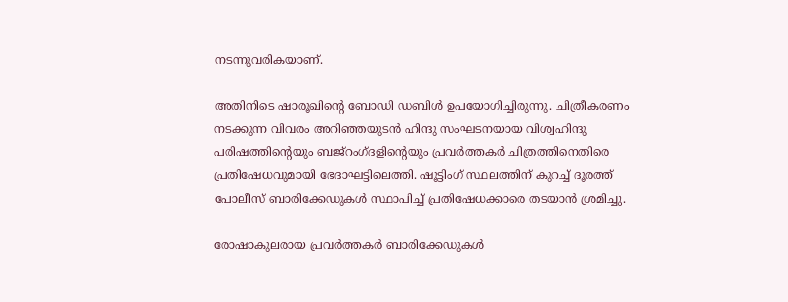നടന്നുവരികയാണ്.

അതിനിടെ ഷാരൂഖിൻ്റെ ബോഡി ഡബിൾ ഉപയോഗിച്ചിരുന്നു. ചിത്രീകരണം നടക്കുന്ന വിവരം അറിഞ്ഞയുടൻ ഹിന്ദു സംഘടനയായ വിശ്വഹിന്ദു പരിഷത്തിൻ്റെയും ബജ്‌റംഗ്ദളിൻ്റെയും പ്രവർത്തകർ ചിത്രത്തിനെതിരെ പ്രതിഷേധവുമായി ഭേദാഘട്ടിലെത്തി. ഷൂട്ടിംഗ് സ്ഥലത്തിന് കുറച്ച് ദൂരത്ത് പോലീസ് ബാരിക്കേഡുകൾ സ്ഥാപിച്ച് പ്രതിഷേധക്കാരെ തടയാൻ ശ്രമിച്ചു.

രോഷാകുലരായ പ്രവർത്തകർ ബാരിക്കേഡുകൾ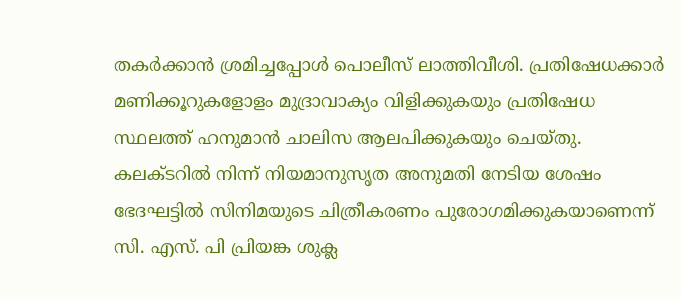തകർക്കാൻ ശ്രമിച്ചപ്പോൾ പൊലീസ് ലാത്തിവീശി. പ്രതിഷേധക്കാർ മണിക്കൂറുകളോളം മുദ്രാവാക്യം വിളിക്കുകയും പ്രതിഷേധ സ്ഥലത്ത് ഹനുമാൻ ചാലിസ ആലപിക്കുകയും ചെയ്തു. കലക്ടറിൽ നിന്ന് നിയമാനുസൃത അനുമതി നേടിയ ശേഷം ഭേദഘട്ടിൽ സിനിമയുടെ ചിത്രീകരണം പുരോഗമിക്കുകയാണെന്ന് സി. എസ്. പി പ്രിയങ്ക ശുക്ല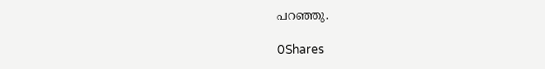പറഞ്ഞു.

0Shares